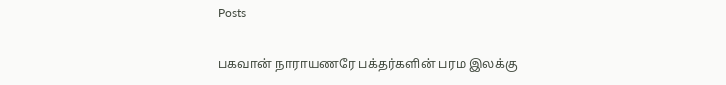Posts

பகவான் நாராயணரே பக்தர்களின் பரம இலக்கு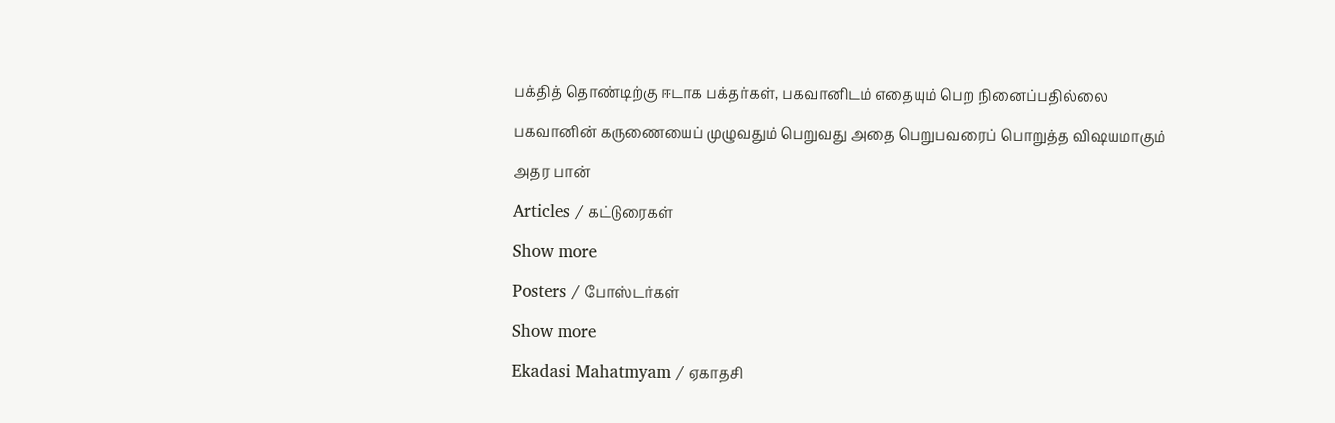பக்தித் தொண்டிற்கு ஈடாக பக்தர்கள், பகவானிடம் எதையும் பெற நினைப்பதில்லை

பகவானின் கருணையைப் முழுவதும் பெறுவது அதை பெறுபவரைப் பொறுத்த விஷயமாகும்

அதர பான்

Articles / கட்டுரைகள்

Show more

Posters / போஸ்டர்கள்

Show more

Ekadasi Mahatmyam / ஏகாதசி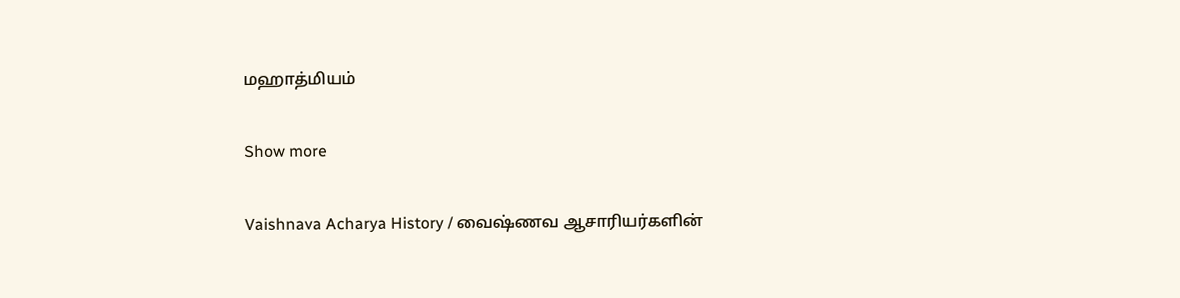மஹாத்மியம்

Show more

Vaishnava Acharya History / வைஷ்ணவ ஆசாரியர்களின்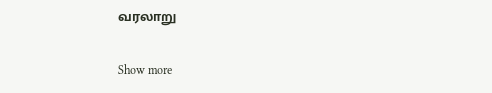வரலாறு

Show more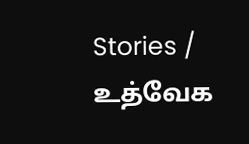Stories / உத்வேக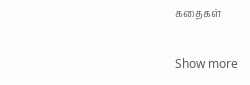கதைகள்

Show more